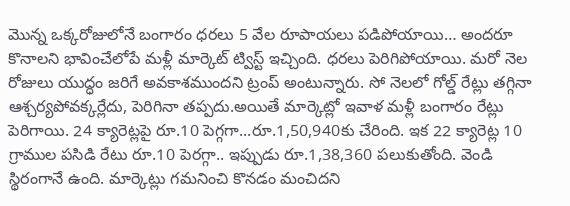మొన్న ఒక్కరోజులోనే బంగారం ధరలు 5 వేల రూపాయలు పడిపోయాయి… అందరూ కొనాలని భావించేలోపే మళ్లీ మార్కెట్ ట్విస్ట్ ఇచ్చింది. ధరలు పెరిగిపోయాయి. మరో నెల రోజులు యుద్ధం జరిగే అవకాశముందని ట్రంప్ అంటున్నారు. సో నెలలో గోల్డ్ రేట్లు తగ్గినా ఆశ్చర్యపోవక్కర్లేదు, పెరిగినా తప్పదు.అయితే మార్కెట్లో ఇవాళ మళ్లీ బంగారం రేట్లు పెరిగాయి. 24 క్యారెట్లపై రూ.10 పెగ్గగా...రూ.1,50,940కు చేరింది. ఇక 22 క్యారెట్ల 10 గ్రాముల పసిడి రేటు రూ.10 పెరగ్గా.. ఇప్పుడు రూ.1,38,360 పలుకుతోంది. వెండి స్థిరంగానే ఉంది. మార్కెట్లు గమనించి కొనడం మంచిదని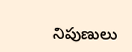నిపుణులు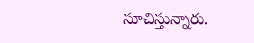సూచిస్తున్నారు.